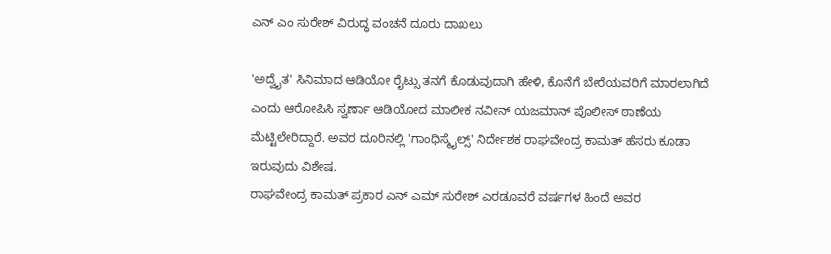ಎನ್ ಎಂ ಸುರೇಶ್ ವಿರುದ್ಧ ವಂಚನೆ ದೂರು ದಾಖಲು

'ಅದ್ವೈತ' ಸಿನಿಮಾದ ಆಡಿಯೋ ರೈಟ್ಸು ತನಗೆ ಕೊಡುವುದಾಗಿ ಹೇಳಿ, ಕೊನೆಗೆ ಬೇರೆಯವರಿಗೆ ಮಾರಲಾಗಿದೆ ಎಂದು ಆರೋಪಿಸಿ ಸ್ವರ್ಣಾ ಆಡಿಯೋದ ಮಾಲೀಕ ನವೀನ್ ಯಜಮಾನ್ ಪೊಲೀಸ್ ಠಾಣೆಯ ಮೆಟ್ಟಿಲೇರಿದ್ದಾರೆ. ಅವರ ದೂರಿನಲ್ಲಿ 'ಗಾಂಧಿಸ್ಮೈಲ್ಸ್' ನಿರ್ದೇಶಕ ರಾಘವೇಂದ್ರ ಕಾಮತ್ ಹೆಸರು ಕೂಡಾ ಇರುವುದು ವಿಶೇಷ.
ರಾಘವೇಂದ್ರ ಕಾಮತ್ ಪ್ರಕಾರ ಎನ್ ಎಮ್ ಸುರೇಶ್ ಎರಡೂವರೆ ವರ್ಷಗಳ ಹಿಂದೆ ಅವರ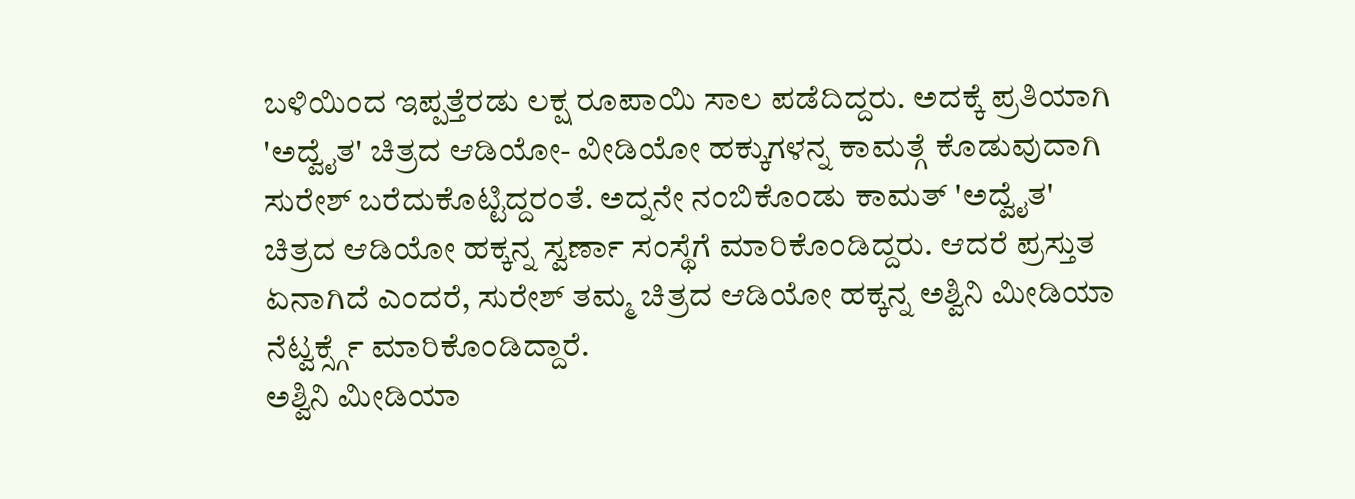ಬಳಿಯಿಂದ ಇಪ್ಪತ್ತೆರಡು ಲಕ್ಷ ರೂಪಾಯಿ ಸಾಲ ಪಡೆದಿದ್ದರು. ಅದಕ್ಕೆ ಪ್ರತಿಯಾಗಿ 'ಅದ್ವೈತ' ಚಿತ್ರದ ಆಡಿಯೋ- ವೀಡಿಯೋ ಹಕ್ಕುಗಳನ್ನ ಕಾಮತ್ಗೆ ಕೊಡುವುದಾಗಿ ಸುರೇಶ್ ಬರೆದುಕೊಟ್ಟಿದ್ದರಂತೆ. ಅದ್ನನೇ ನಂಬಿಕೊಂಡು ಕಾಮತ್ 'ಅದ್ವೈತ' ಚಿತ್ರದ ಆಡಿಯೋ ಹಕ್ಕನ್ನ ಸ್ವರ್ಣಾ ಸಂಸ್ಥೆಗೆ ಮಾರಿಕೊಂಡಿದ್ದರು. ಆದರೆ ಪ್ರಸ್ತುತ ಏನಾಗಿದೆ ಎಂದರೆ, ಸುರೇಶ್ ತಮ್ಮ ಚಿತ್ರದ ಆಡಿಯೋ ಹಕ್ಕನ್ನ ಅಶ್ವಿನಿ ಮೀಡಿಯಾ ನೆಟ್ವರ್ಕ್ಸ್ಗೆ ಮಾರಿಕೊಂಡಿದ್ದಾರೆ.
ಅಶ್ವಿನಿ ಮೀಡಿಯಾ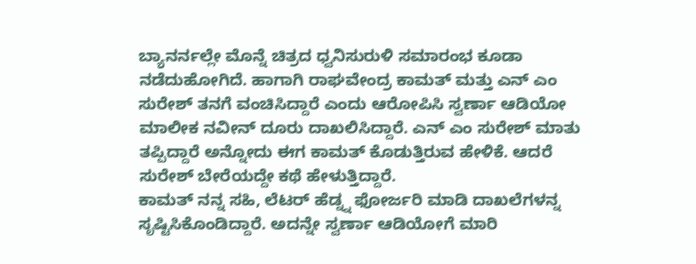ಬ್ಯಾನರ್ನಲ್ಲೇ ಮೊನ್ನೆ ಚಿತ್ರದ ಧ್ವನಿಸುರುಳಿ ಸಮಾರಂಭ ಕೂಡಾ ನಡೆದುಹೋಗಿದೆ. ಹಾಗಾಗಿ ರಾಘವೇಂದ್ರ ಕಾಮತ್ ಮತ್ತು ಎನ್ ಎಂ ಸುರೇಶ್ ತನಗೆ ವಂಚಿಸಿದ್ದಾರೆ ಎಂದು ಆರೋಪಿಸಿ ಸ್ವರ್ಣಾ ಆಡಿಯೋ ಮಾಲೀಕ ನವೀನ್ ದೂರು ದಾಖಲಿಸಿದ್ದಾರೆ. ಎನ್ ಎಂ ಸುರೇಶ್ ಮಾತು ತಪ್ಪಿದ್ದಾರೆ ಅನ್ನೋದು ಈಗ ಕಾಮತ್ ಕೊಡುತ್ತಿರುವ ಹೇಳಿಕೆ. ಆದರೆ ಸುರೇಶ್ ಬೇರೆಯದ್ದೇ ಕಥೆ ಹೇಳುತ್ತಿದ್ದಾರೆ.
ಕಾಮತ್ ನನ್ನ ಸಹಿ, ಲೆಟರ್ ಹೆಡ್ನ್ನ ಫೋರ್ಜರಿ ಮಾಡಿ ದಾಖಲೆಗಳನ್ನ ಸೃಷ್ಟಿಸಿಕೊಂಡಿದ್ದಾರೆ. ಅದನ್ನೇ ಸ್ವರ್ಣಾ ಆಡಿಯೋಗೆ ಮಾರಿ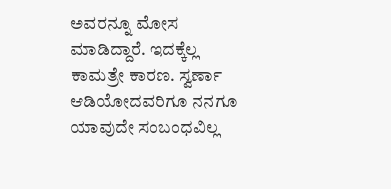ಅವರನ್ನೂ ಮೋಸ ಮಾಡಿದ್ದಾರೆ. ಇದಕ್ಕೆಲ್ಲ ಕಾಮತ್ರೇ ಕಾರಣ. ಸ್ವರ್ಣಾ ಆಡಿಯೋದವರಿಗೂ ನನಗೂ ಯಾವುದೇ ಸಂಬಂಧವಿಲ್ಲ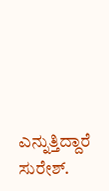ಎನ್ನುತ್ತಿದ್ದಾರೆ ಸುರೇಶ್.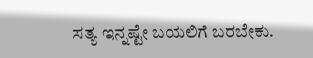ಸತ್ಯ ಇನ್ನಷ್ಟೇ ಬಯಲಿಗೆ ಬರಬೇಕು.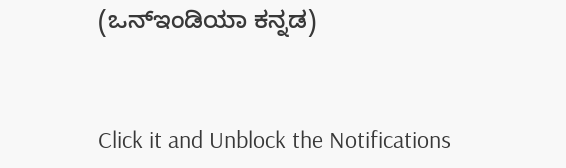(ಒನ್ಇಂಡಿಯಾ ಕನ್ನಡ)


Click it and Unblock the Notifications